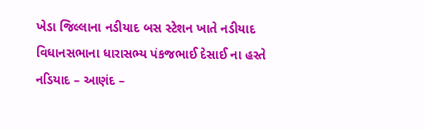ખેડા જિલ્લાના નડીયાદ બસ સ્ટેશન ખાતે નડીયાદ વિધાનસભાના ધારાસભ્ય પંકજભાઈ દેસાઈ ના હસ્તે નડિયાદ – આણંદ –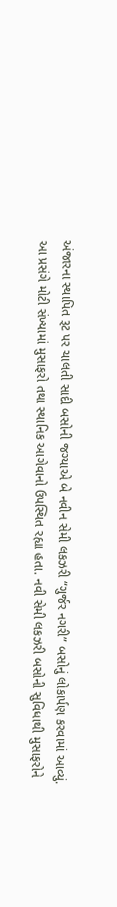અંજારના સ્થાપિત રૂટ પર ચાલતી સાદી બસોની જગ્યાએ બે નવીન સેમી લકઝરી “ગુર્જર નગરી” બસોનું લોકાર્પણ કરવામાં આવ્યું.
આ પ્રસંગે મોટી સંખ્યામાં મુસાફરો તથા સ્થાનિક આગેવાનો ઉપસ્થિત રહ્યા હતા. નવી સેમી લકઝરી બસોની સુવિધાથી મુસાફરોને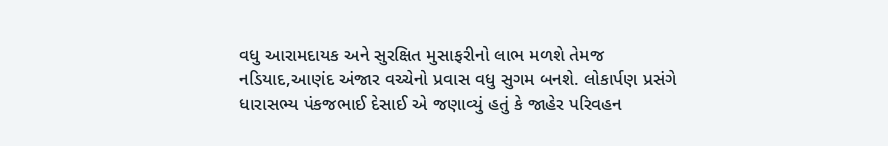વધુ આરામદાયક અને સુરક્ષિત મુસાફરીનો લાભ મળશે તેમજ નડિયાદ,આણંદ અંજાર વચ્ચેનો પ્રવાસ વધુ સુગમ બનશે. લોકાર્પણ પ્રસંગે ધારાસભ્ય પંકજભાઈ દેસાઈ એ જણાવ્યું હતું કે જાહેર પરિવહન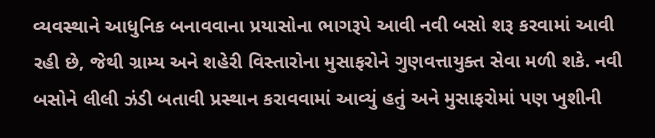વ્યવસ્થાને આધુનિક બનાવવાના પ્રયાસોના ભાગરૂપે આવી નવી બસો શરૂ કરવામાં આવી રહી છે, જેથી ગ્રામ્ય અને શહેરી વિસ્તારોના મુસાફરોને ગુણવત્તાયુક્ત સેવા મળી શકે. નવી બસોને લીલી ઝંડી બતાવી પ્રસ્થાન કરાવવામાં આવ્યું હતું અને મુસાફરોમાં પણ ખુશીની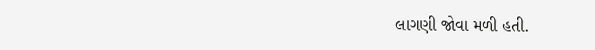લાગણી જોવા મળી હતી.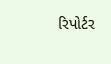રિપોર્ટર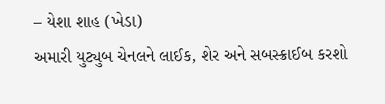– યેશા શાહ (ખેડા)
અમારી યુટ્યુબ ચેનલને લાઈક, શેર અને સબસ્ક્રાઈબ કરશો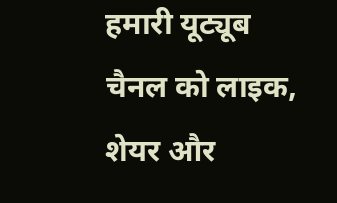हमारी यूट्यूब चैनल को लाइक, शेयर और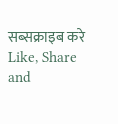सब्सक्राइब करे
Like, Share and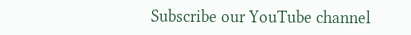Subscribe our YouTube channel